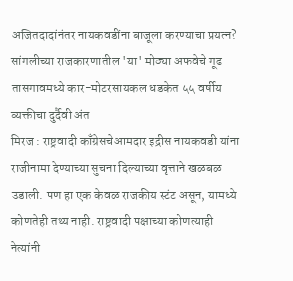अजितदादांनंतर नायकवडींना बाजूला करण्याचा प्रयत्न? सांगलीच्या राजकारणातील 'या' मोठ्या अफवेचे गूढ
तासगावमध्ये कार-मोटरसायकल धडकेत ५५ वर्षीय व्यक्तीचा दुर्दैवी अंत
मिरज : राष्ट्रवादी काँग्रेसचेआमदार इद्रीस नायकवडी यांना राजीनामा देण्याच्या सुचना दिल्याच्या वृत्ताने खळबळ उडाली. पण हा एक केवळ राजकीय स्टंट असून, यामध्ये कोणतेही तथ्य नाही. राष्ट्रवादी पक्षाच्या कोणत्याही नेत्यांनी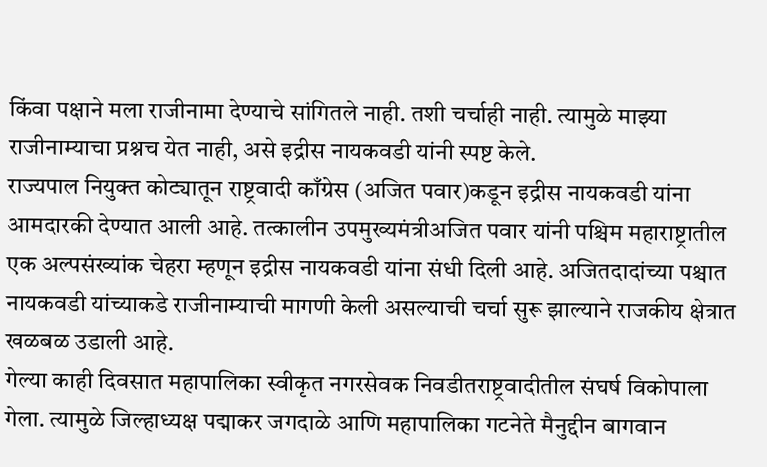किंवा पक्षाने मला राजीनामा देण्याचे सांगितले नाही. तशी चर्चाही नाही. त्यामुळे माझ्या राजीनाम्याचा प्रश्नच येत नाही, असे इद्रीस नायकवडी यांनी स्पष्ट केले.
राज्यपाल नियुक्त कोट्यातून राष्ट्रवादी काँग्रेस (अजित पवार)कडून इद्रीस नायकवडी यांना आमदारकी देण्यात आली आहे. तत्कालीन उपमुख्यमंत्रीअजित पवार यांनी पश्चिम महाराष्ट्रातील एक अल्पसंख्यांक चेहरा म्हणून इद्रीस नायकवडी यांना संधी दिली आहे. अजितदादांच्या पश्चात नायकवडी यांच्याकडे राजीनाम्याची मागणी केली असल्याची चर्चा सुरू झाल्याने राजकीय क्षेत्रात खळबळ उडाली आहे.
गेल्या काही दिवसात महापालिका स्वीकृत नगरसेवक निवडीतराष्ट्रवादीतील संघर्ष विकोपाला गेला. त्यामुळे जिल्हाध्यक्ष पद्माकर जगदाळे आणि महापालिका गटनेते मैनुद्दीन बागवान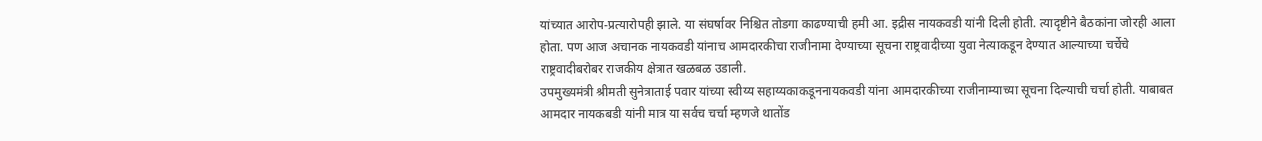यांच्यात आरोप-प्रत्यारोपही झाले. या संघर्षावर निश्चित तोडगा काढण्याची हमी आ. इद्रीस नायकवडी यांनी दिली होती. त्यादृष्टीने बैठकांना जोरही आला होता. पण आज अचानक नायकवडी यांनाच आमदारकीचा राजीनामा देण्याच्या सूचना राष्ट्रवादीच्या युवा नेत्याकडून देण्यात आल्याच्या चर्चेचे राष्ट्रवादीबरोबर राजकीय क्षेत्रात खळबळ उडाली.
उपमुख्यमंत्री श्रीमती सुनेत्राताई पवार यांच्या स्वीय्य सहाय्यकाकडूननायकवडी यांना आमदारकीच्या राजीनाम्याच्या सूचना दिल्याची चर्चा होती. याबाबत आमदार नायकबडी यांनी मात्र या सर्वच चर्चा म्हणजे थातोंड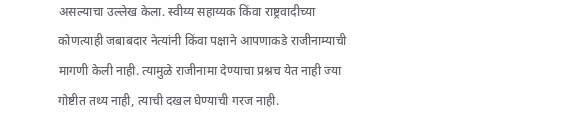असल्याचा उल्लेख केला. स्वीय्य सहाय्यक किंवा राष्ट्रवादीच्या कोणत्याही जबाबदार नेत्यांनी किंवा पक्षाने आपणाकडे राजीनाम्याची मागणी केली नाही. त्यामुळे राजीनामा देण्याचा प्रश्नच येत नाही ज्या गोष्टीत तथ्य नाही, त्याची दखल घेण्याची गरज नाही.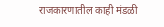राजकारणातील काही मंडळी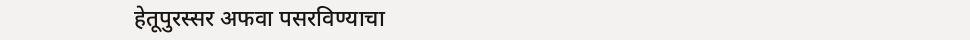हेतूपुरस्सर अफवा पसरविण्याचा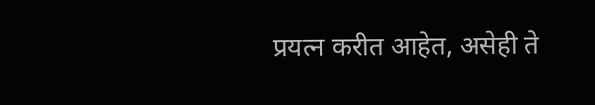प्रयत्न करीत आहेत, असेही ते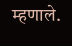म्हणाले.